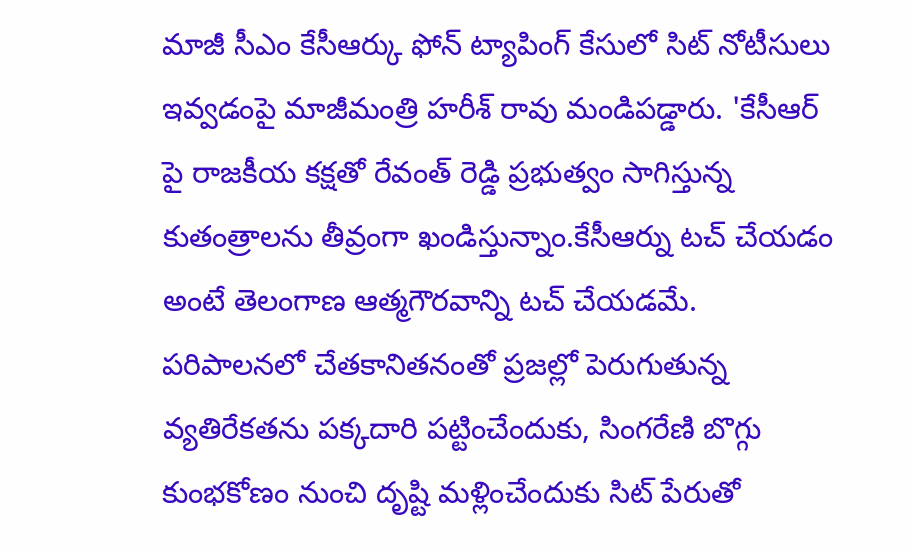మాజీ సీఎం కేసీఆర్కు ఫోన్ ట్యాపింగ్ కేసులో సిట్ నోటీసులు ఇవ్వడంపై మాజీమంత్రి హరీశ్ రావు మండిపడ్డారు. 'కేసీఆర్ పై రాజకీయ కక్షతో రేవంత్ రెడ్డి ప్రభుత్వం సాగిస్తున్న కుతంత్రాలను తీవ్రంగా ఖండిస్తున్నాం.కేసీఆర్ను టచ్ చేయడం అంటే తెలంగాణ ఆత్మగౌరవాన్ని టచ్ చేయడమే. పరిపాలనలో చేతకానితనంతో ప్రజల్లో పెరుగుతున్న వ్యతిరేకతను పక్కదారి పట్టించేందుకు, సింగరేణి బొగ్గు కుంభకోణం నుంచి దృష్టి మళ్లించేందుకు సిట్ పేరుతో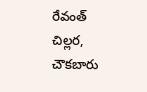రేవంత్ చిల్లర, చౌకబారు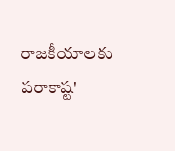రాజకీయాలకు పరాకాష్ట'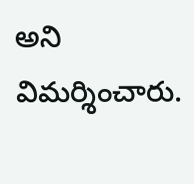అని విమర్శించారు.